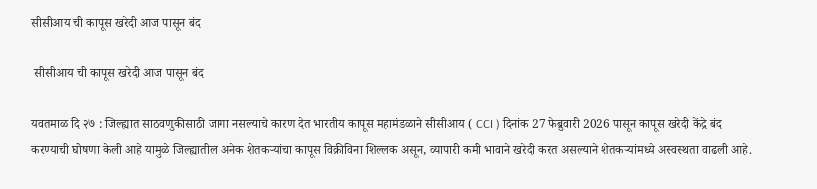सीसीआय ची कापूस खरेदी आज पासून बंद

 सीसीआय ची कापूस खरेदी आज पासून बंद

यवतमाळ दि २७ : जिल्ह्यात साठवणुकीसाठी जागा नसल्याचे कारण देत भारतीय कापूस महामंडळाने सीसीआय ( CCI ) दिनांक 27 फेब्रुवारी 2026 पासून कापूस खरेदी केंद्रे बंद करण्याची घोषणा केली आहे यामुळे जिल्ह्यातील अनेक शेतकऱ्यांचा कापूस विक्रीविना शिल्लक असून, व्यापारी कमी भावाने खरेदी करत असल्याने शेतकऱ्यांमध्ये अस्वस्थता वाढली आहे.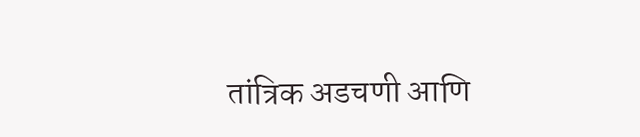तांत्रिक अडचणी आणि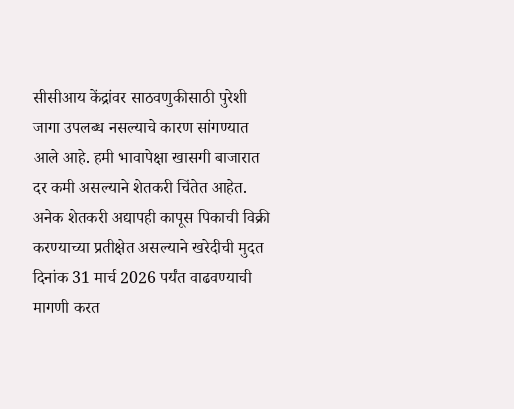सीसीआय केंद्रांवर साठवणुकीसाठी पुरेशी जागा उपलब्ध नसल्याचे कारण सांगण्यात आले आहे. हमी भावापेक्षा खासगी बाजारात दर कमी असल्याने शेतकरी चिंतेत आहेत. अनेक शेतकरी अद्यापही कापूस पिकाची विक्री करण्याच्या प्रतीक्षेत असल्याने खरेदीची मुदत दिनांक 31 मार्च 2026 पर्यंत वाढवण्याची मागणी करत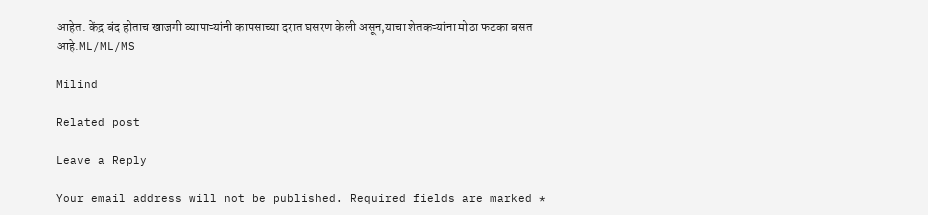आहेत. केंद्र बंद होताच खाजगी व्यापाऱ्यांनी कापसाच्या दरात घसरण केली असून,याचा शेतकऱ्यांना मोठा फटका बसत आहे.ML/ML/MS

Milind

Related post

Leave a Reply

Your email address will not be published. Required fields are marked *